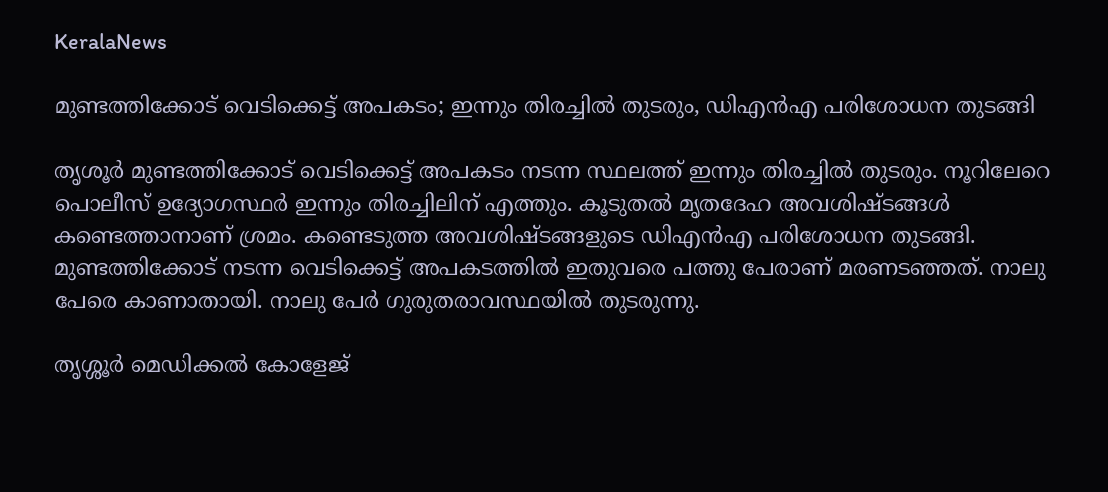KeralaNews

മുണ്ടത്തിക്കോട് വെടിക്കെട്ട് അപകടം; ഇന്നും തിരച്ചിൽ തുടരും, ഡിഎൻഎ പരിശോധന തുടങ്ങി

തൃശൂർ മുണ്ടത്തിക്കോട് വെടിക്കെട്ട് അപകടം നടന്ന സ്ഥലത്ത് ഇന്നും തിരച്ചിൽ തുടരും. നൂറിലേറെ പൊലീസ് ഉദ്യോഗസ്ഥർ ഇന്നും തിരച്ചിലിന് എത്തും. കൂടുതൽ മൃതദേഹ അവശിഷ്ടങ്ങൾ കണ്ടെത്താനാണ് ശ്രമം. കണ്ടെടുത്ത അവശിഷ്ടങ്ങളുടെ ഡിഎൻഎ പരിശോധന തുടങ്ങി. മുണ്ടത്തിക്കോട് നടന്ന വെടിക്കെട്ട് അപകടത്തിൽ ഇതുവരെ പത്തു പേരാണ് മരണടഞ്ഞത്. നാലു പേരെ കാണാതായി. നാലു പേർ ഗുരുതരാവസ്ഥയിൽ തുടരുന്നു.

തൃശ്ശൂർ മെഡിക്കൽ കോളേജ്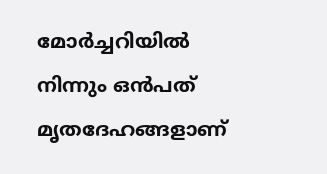മോർച്ചറിയിൽ നിന്നും ഒൻപത് മൃതദേഹങ്ങളാണ്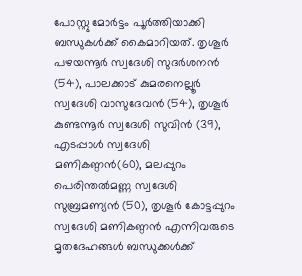പോസ്റ്റു മോർട്ടം പൂർത്തിയാക്കി ബന്ധുകൾക്ക് കൈമാറിയത്. തൃശൂർ പഴയന്നൂർ സ്വദേശി സുദർശനൻ (54), പാലക്കാട് കുമരനെല്ലൂർ സ്വദേശി വാസുദേവൻ (54), തൃശൂർ കുണ്ടന്നൂർ സ്വദേശി സുവിൻ (39), എടപ്പാൾ സ്വദേശി മണികണ്ഠൻ(60), മലപ്പുറം പെരിന്തൽമണ്ണ സ്വദേശി സുബ്രമണ്യൻ (50), തൃശൂർ കോട്ടപ്പുറം സ്വദേശി മണികണ്ഠൻ എന്നിവരുടെ മൃതദേഹങ്ങൾ ബന്ധുക്കൾക്ക്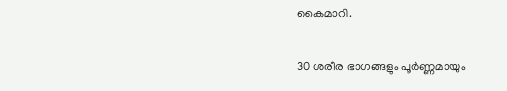കൈമാറി.

30 ശരീര ഭാഗങ്ങളും പൂർണ്ണമായും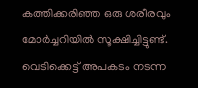കത്തിക്കരിഞ്ഞ ഒരു ശരീരവും മോർച്ചറിയിൽ സൂക്ഷിച്ചിട്ടുണ്ട്. വെടിക്കെട്ട് അപകടം നടന്ന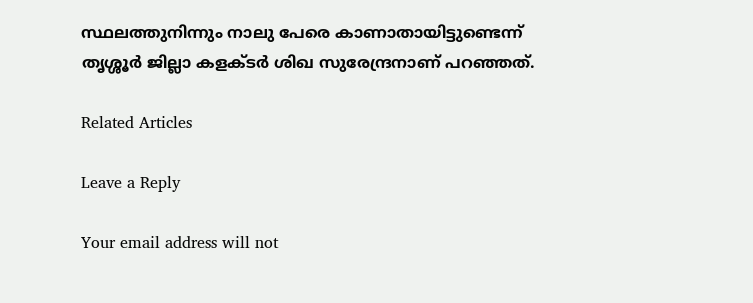സ്ഥലത്തുനിന്നും നാലു പേരെ കാണാതായിട്ടുണ്ടെന്ന് തൃശ്ശൂർ ജില്ലാ കളക്ടർ ശിഖ സുരേന്ദ്രനാണ് പറഞ്ഞത്.

Related Articles

Leave a Reply

Your email address will not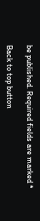be published. Required fields are marked *

Back to top button